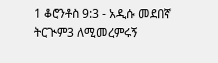1 ቆሮንቶስ 9:3 - አዲሱ መደበኛ ትርጒም3 ለሚመረምሩኝ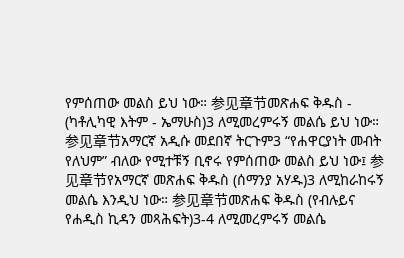የምሰጠው መልስ ይህ ነው። 参见章节መጽሐፍ ቅዱስ - (ካቶሊካዊ እትም - ኤማሁስ)3 ለሚመረምሩኝ መልሴ ይህ ነው። 参见章节አማርኛ አዲሱ መደበኛ ትርጉም3 “የሐዋርያነት መብት የለህም” ብለው የሚተቹኝ ቢኖሩ የምሰጠው መልስ ይህ ነው፤ 参见章节የአማርኛ መጽሐፍ ቅዱስ (ሰማንያ አሃዱ)3 ለሚከራከሩኝ መልሴ እንዲህ ነው። 参见章节መጽሐፍ ቅዱስ (የብሉይና የሐዲስ ኪዳን መጻሕፍት)3-4 ለሚመረምሩኝ መልሴ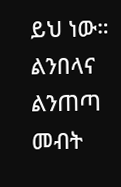ይህ ነው። ልንበላና ልንጠጣ መብት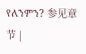የለንምን? 参见章节 |